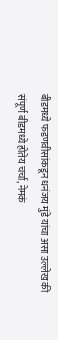बीडमध्ये फडणवीसांकडून धनंजय मुंडे यांचा असा उल्लेख की संपूर्ण बीडमध्ये होतेय चर्चा, नेमकं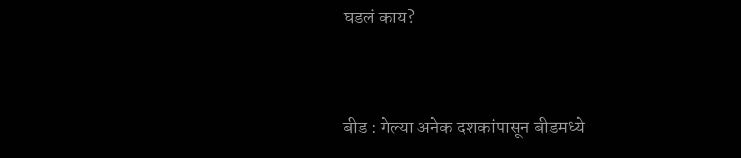घडलं काय?


बीड : गेल्या अनेक दशकांपासून बीडमध्ये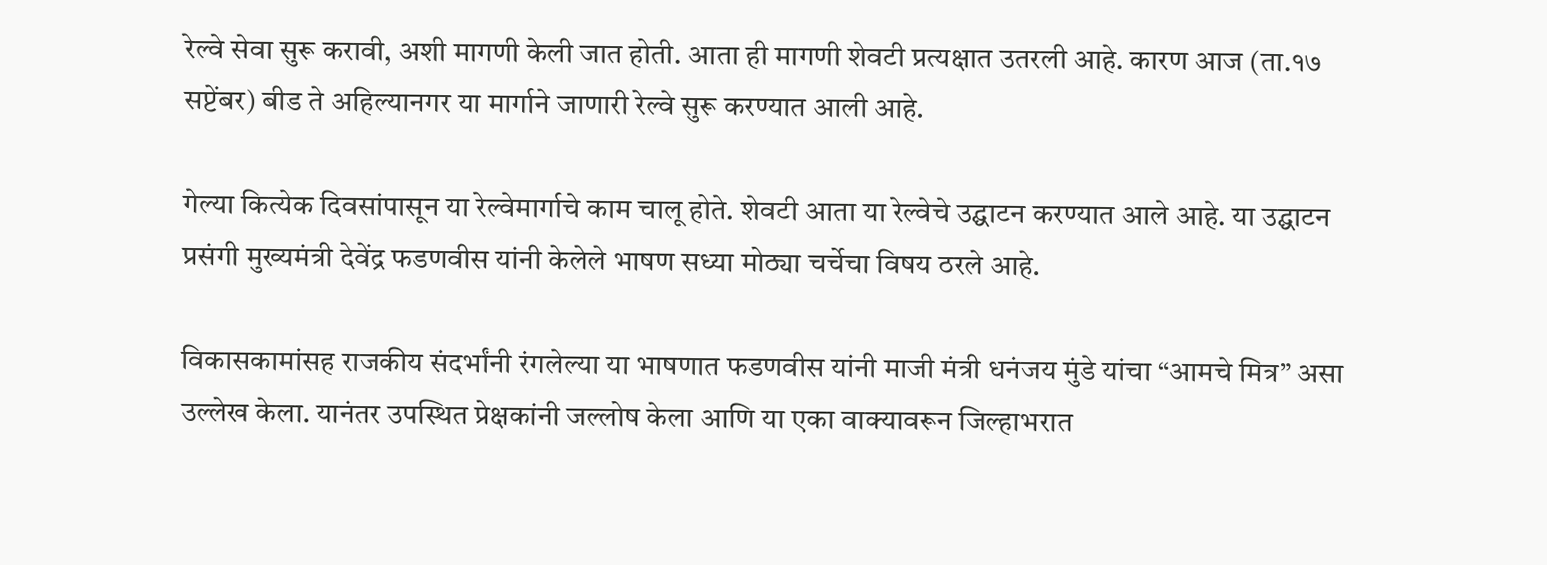रेल्वे सेवा सुरू करावी, अशी मागणी केली जात होती. आता ही मागणी शेवटी प्रत्यक्षात उतरली आहे. कारण आज (ता.१७ सप्टेंबर) बीड ते अहिल्यानगर या मार्गाने जाणारी रेल्वे सुरू करण्यात आली आहे.

गेल्या कित्येक दिवसांपासून या रेल्वेमार्गाचे काम चालू होते. शेवटी आता या रेल्वेचे उद्घाटन करण्यात आले आहे. या उद्घाटन प्रसंगी मुख्यमंत्री देवेंद्र फडणवीस यांनी केलेले भाषण सध्या मोठ्या चर्चेचा विषय ठरले आहे.

विकासकामांसह राजकीय संदर्भांनी रंगलेल्या या भाषणात फडणवीस यांनी माजी मंत्री धनंजय मुंडे यांचा “आमचे मित्र” असा उल्लेख केला. यानंतर उपस्थित प्रेक्षकांनी जल्लोष केला आणि या एका वाक्यावरून जिल्हाभरात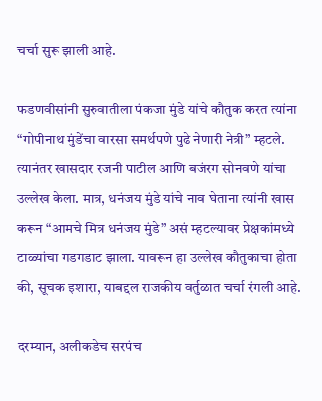चर्चा सुरू झाली आहे.

फडणवीसांनी सुरुवातीला पंकजा मुंडे यांचे कौतुक करत त्यांना “गोपीनाथ मुंडेंचा वारसा समर्थपणे पुढे नेणारी नेत्री” म्हटले. त्यानंतर खासदार रजनी पाटील आणि बजंरग सोनवणे यांचा उल्लेख केला. मात्र, धनंजय मुंडे यांचे नाव घेताना त्यांनी खास करून “आमचे मित्र धनंजय मुंडे” असं म्हटल्यावर प्रेक्षकांमध्ये टाळ्यांचा गडगडाट झाला. यावरून हा उल्लेख कौतुकाचा होता की, सूचक इशारा, याबद्दल राजकीय वर्तुळात चर्चा रंगली आहे.

दरम्यान, अलीकडेच सरपंच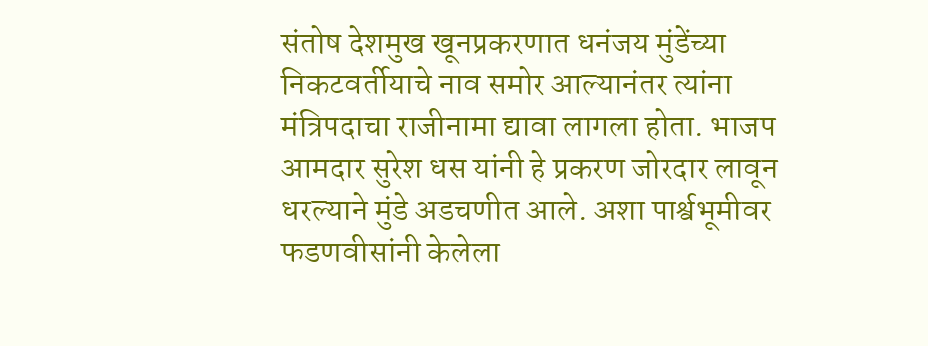संतोष देशमुख खूनप्रकरणात धनंजय मुंडेंच्या निकटवर्तीयाचे नाव समोर आल्यानंतर त्यांना मंत्रिपदाचा राजीनामा द्यावा लागला होता. भाजप आमदार सुरेश धस यांनी हे प्रकरण जोरदार लावून धरल्याने मुंडे अडचणीत आले. अशा पार्श्वभूमीवर फडणवीसांनी केलेला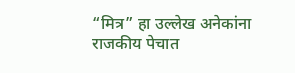“मित्र” हा उल्लेख अनेकांना राजकीय पेचात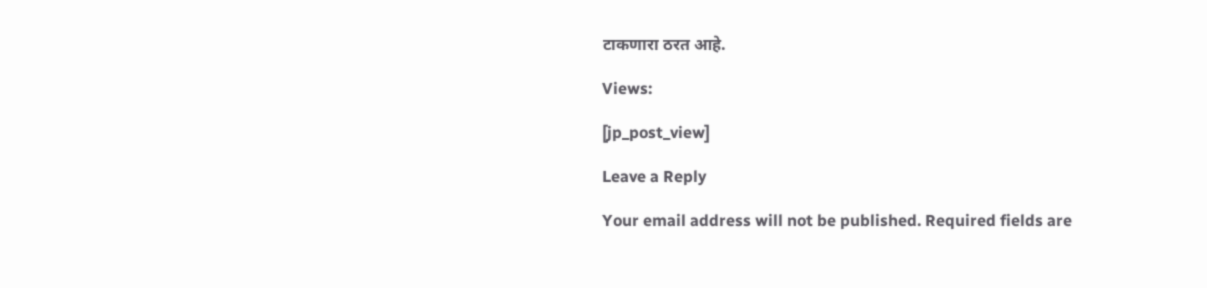टाकणारा ठरत आहे.

Views:

[jp_post_view]

Leave a Reply

Your email address will not be published. Required fields are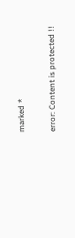marked *

error: Content is protected !!